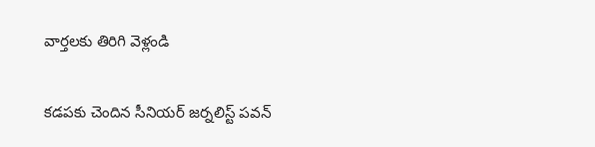వార్తలకు తిరిగి వెళ్లండి

కడపకు చెందిన సీనియర్ జర్నలిస్ట్ పవన్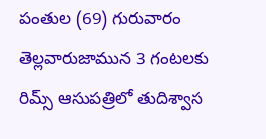పంతుల (69) గురువారం తెల్లవారుజామున 3 గంటలకు రిమ్స్ ఆసుపత్రిలో తుదిశ్వాస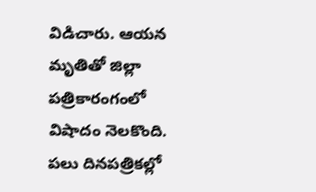విడిచారు. ఆయన మృతితో జిల్లా పత్రికారంగంలో విషాదం నెలకొంది.
పలు దినపత్రికల్లో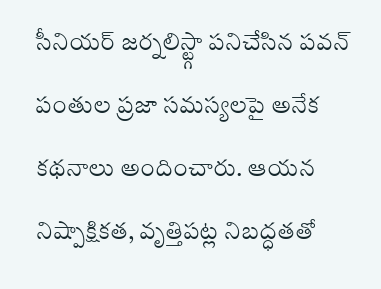సీనియర్ జర్నలిస్ట్గా పనిచేసిన పవన్ పంతుల ప్రజా సమస్యలపై అనేక కథనాలు అందించారు. ఆయన నిష్పాక్షికత, వృత్తిపట్ల నిబద్ధతతో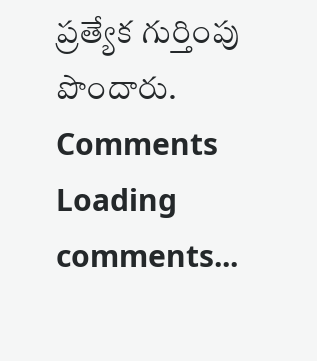ప్రత్యేక గుర్తింపు పొందారు.
Comments
Loading comments...